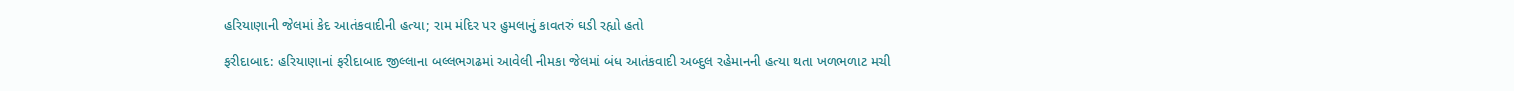હરિયાણાની જેલમાં કેદ આતંકવાદીની હત્યા; રામ મંદિર પર હુમલાનું કાવતરું ઘડી રહ્યો હતો

ફરીદાબાદ: હરિયાણાનાં ફરીદાબાદ જીલ્લાના બલ્લભગઢમાં આવેલી નીમકા જેલમાં બંધ આતંકવાદી અબ્દુલ રહેમાનની હત્યા થતા ખળભળાટ મચી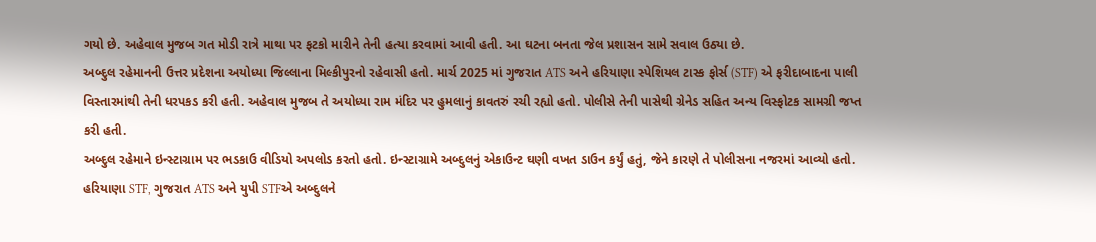ગયો છે. અહેવાલ મુજબ ગત મોડી રાત્રે માથા પર ફટકો મારીને તેની હત્યા કરવામાં આવી હતી. આ ઘટના બનતા જેલ પ્રશાસન સામે સવાલ ઉઠ્યા છે.
અબ્દુલ રહેમાનની ઉત્તર પ્રદેશના અયોધ્યા જિલ્લાના મિલ્કીપુરનો રહેવાસી હતો. માર્ચ 2025 માં ગુજરાત ATS અને હરિયાણા સ્પેશિયલ ટાસ્ક ફોર્સ (STF) એ ફરીદાબાદના પાલી વિસ્તારમાંથી તેની ધરપકડ કરી હતી. અહેવાલ મુજબ તે અયોધ્યા રામ મંદિર પર હુમલાનું કાવતરું રચી રહ્યો હતો. પોલીસે તેની પાસેથી ગ્રેનેડ સહિત અન્ય વિસ્ફોટક સામગ્રી જપ્ત કરી હતી.
અબ્દુલ રહેમાને ઇન્સ્ટાગ્રામ પર ભડકાઉ વીડિયો અપલોડ કરતો હતો. ઇન્સ્ટાગ્રામે અબ્દુલનું એકાઉન્ટ ઘણી વખત ડાઉન કર્યું હતું, જેને કારણે તે પોલીસના નજરમાં આવ્યો હતો. હરિયાણા STF, ગુજરાત ATS અને યુપી STFએ અબ્દુલને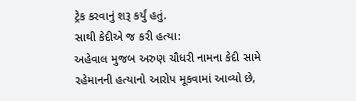ટ્રેક કરવાનું શરૂ કર્યું હતું.
સાથી કેદીએ જ કરી હત્યા:
અહેવાલ મુજબ અરુણ ચૌધરી નામના કેદી સામે રહેમાનની હત્યાનો આરોપ મૂકવામાં આવ્યો છે,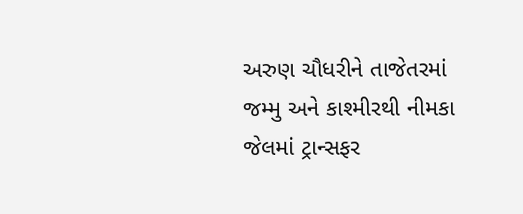અરુણ ચૌધરીને તાજેતરમાં જમ્મુ અને કાશ્મીરથી નીમકા જેલમાં ટ્રાન્સફર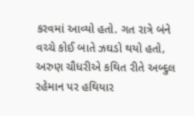કરવમાં આવ્યો હતો. ગત રાત્રે બંને વચ્ચે કોઈ બાતે ઝઘડો થયો હતો, અરુણ ચૌધરીએ કથિત રીતે અબ્દુલ રહેમાન પર હથિયાર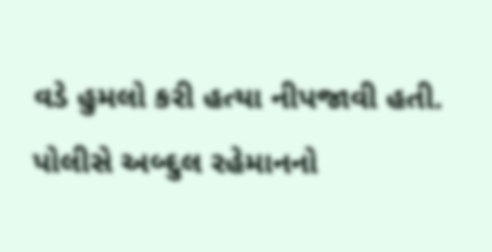વડે હુમલો કરી હત્યા નીપજાવી હતી.
પોલીસે અબ્દુલ રહેમાનનો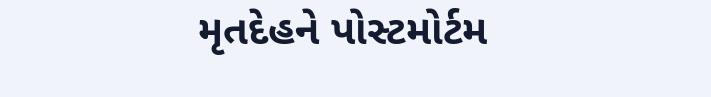મૃતદેહને પોસ્ટમોર્ટમ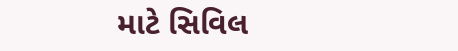માટે સિવિલ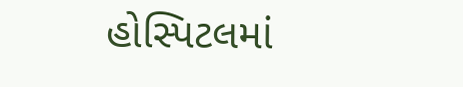હોસ્પિટલમાં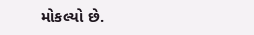મોકલ્યો છે.